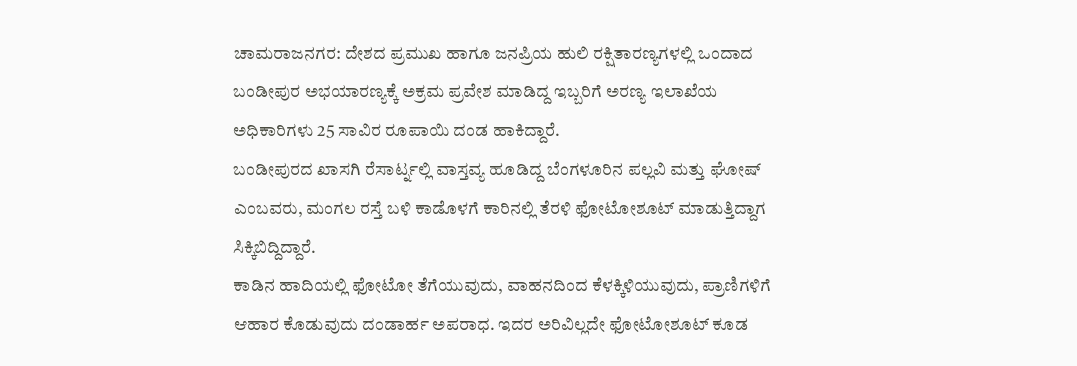ಚಾಮರಾಜನಗರ: ದೇಶದ ಪ್ರಮುಖ ಹಾಗೂ ಜನಪ್ರಿಯ ಹುಲಿ ರಕ್ಷಿತಾರಣ್ಯಗಳಲ್ಲಿ ಒಂದಾದ ಬಂಡೀಪುರ ಅಭಯಾರಣ್ಯಕ್ಕೆ ಅಕ್ರಮ ಪ್ರವೇಶ ಮಾಡಿದ್ದ ಇಬ್ಬರಿಗೆ ಅರಣ್ಯ ಇಲಾಖೆಯ ಅಧಿಕಾರಿಗಳು 25 ಸಾವಿರ ರೂಪಾಯಿ ದಂಡ ಹಾಕಿದ್ದಾರೆ.
ಬಂಡೀಪುರದ ಖಾಸಗಿ ರೆಸಾರ್ಟ್ನಲ್ಲಿ ವಾಸ್ತವ್ಯ ಹೂಡಿದ್ದ ಬೆಂಗಳೂರಿನ ಪಲ್ಲವಿ ಮತ್ತು ಘೋಷ್ ಎಂಬವರು, ಮಂಗಲ ರಸ್ತೆ ಬಳಿ ಕಾಡೊಳಗೆ ಕಾರಿನಲ್ಲಿ ತೆರಳಿ ಫೋಟೋಶೂಟ್ ಮಾಡುತ್ತಿದ್ದಾಗ ಸಿಕ್ಕಿಬಿದ್ದಿದ್ದಾರೆ.
ಕಾಡಿನ ಹಾದಿಯಲ್ಲಿ ಫೋಟೋ ತೆಗೆಯುವುದು, ವಾಹನದಿಂದ ಕೆಳಕ್ಕಿಳಿಯುವುದು, ಪ್ರಾಣಿಗಳಿಗೆ ಆಹಾರ ಕೊಡುವುದು ದಂಡಾರ್ಹ ಅಪರಾಧ. ಇದರ ಅರಿವಿಲ್ಲದೇ ಫೋಟೋಶೂಟ್ ಕೂಡ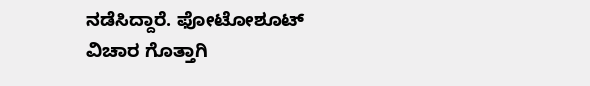ನಡೆಸಿದ್ದಾರೆ. ಫೋಟೋಶೂಟ್ ವಿಚಾರ ಗೊತ್ತಾಗಿ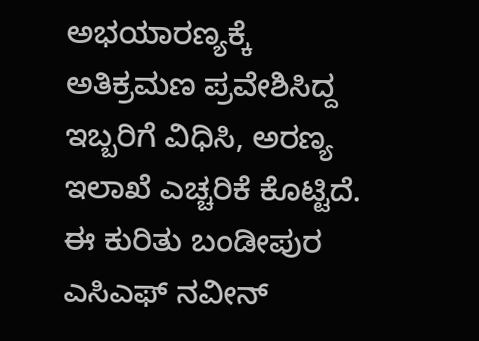ಅಭಯಾರಣ್ಯಕ್ಕೆ ಅತಿಕ್ರಮಣ ಪ್ರವೇಶಿಸಿದ್ದ ಇಬ್ಬರಿಗೆ ವಿಧಿಸಿ, ಅರಣ್ಯ ಇಲಾಖೆ ಎಚ್ಚರಿಕೆ ಕೊಟ್ಟಿದೆ.
ಈ ಕುರಿತು ಬಂಡೀಪುರ ಎಸಿಎಫ್ ನವೀನ್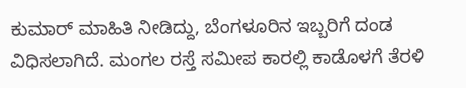ಕುಮಾರ್ ಮಾಹಿತಿ ನೀಡಿದ್ದು, ಬೆಂಗಳೂರಿನ ಇಬ್ಬರಿಗೆ ದಂಡ ವಿಧಿಸಲಾಗಿದೆ. ಮಂಗಲ ರಸ್ತೆ ಸಮೀಪ ಕಾರಲ್ಲಿ ಕಾಡೊಳಗೆ ತೆರಳಿ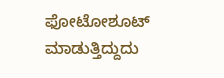ಫೋಟೋಶೂಟ್ ಮಾಡುತ್ತಿದ್ದುದು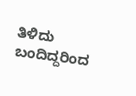ತಿಳಿದು ಬಂದಿದ್ದರಿಂದ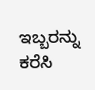ಇಬ್ಬರನ್ನು ಕರೆಸಿ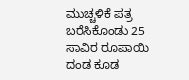ಮುಚ್ಚಳಿಕೆ ಪತ್ರ ಬರೆಸಿಕೊಂಡು 25 ಸಾವಿರ ರೂಪಾಯಿ ದಂಡ ಕೂಡ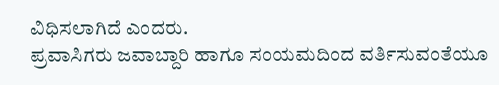ವಿಧಿಸಲಾಗಿದೆ ಎಂದರು.
ಪ್ರವಾಸಿಗರು ಜವಾಬ್ದಾರಿ ಹಾಗೂ ಸಂಯಮದಿಂದ ವರ್ತಿಸುವಂತೆಯೂ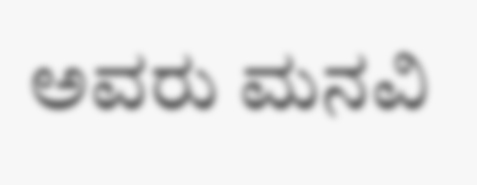ಅವರು ಮನವಿ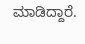ಮಾಡಿದ್ದಾರೆ.